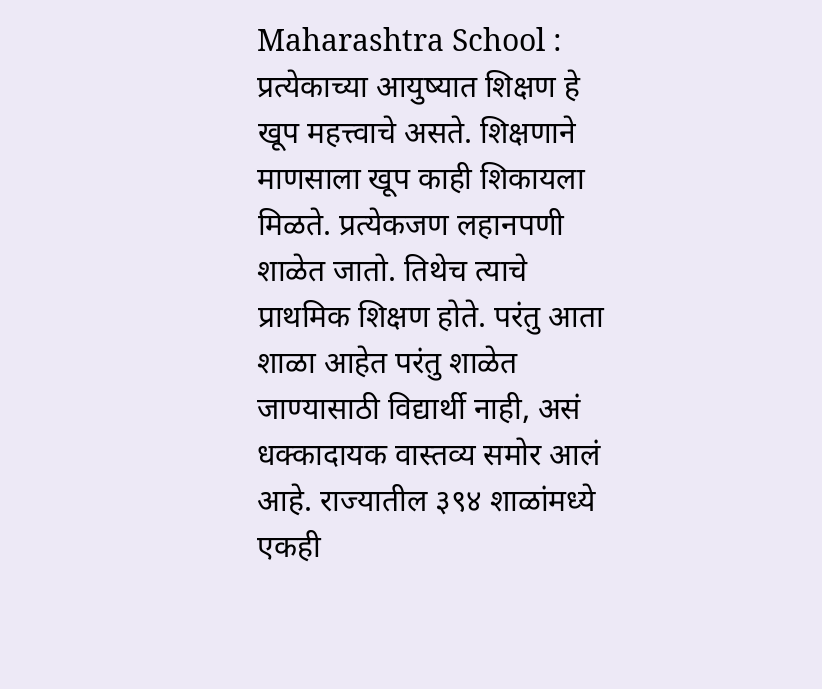Maharashtra School : प्रत्येकाच्या आयुष्यात शिक्षण हे खूप महत्त्वाचे असते. शिक्षणाने माणसाला खूप काही शिकायला मिळते. प्रत्येकजण लहानपणी शाळेत जातो. तिथेच त्याचे प्राथमिक शिक्षण होते. परंतु आता शाळा आहेत परंतु शाळेत जाण्यासाठी विद्यार्थी नाही, असं धक्कादायक वास्तव्य समोर आलं आहे. राज्यातील ३९४ शाळांमध्ये एकही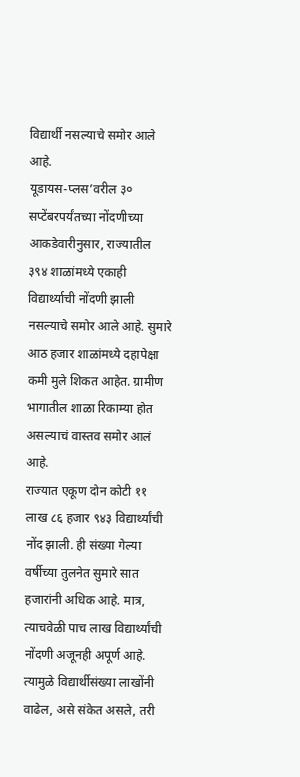विद्यार्थी नसल्याचे समोर आले आहे.
यूडायस-प्लस’वरील ३० सप्टेंबरपर्यंतच्या नोंदणीच्या आकडेवारीनुसार, राज्यातील ३९४ शाळांमध्ये एकाही विद्यार्थ्याची नोंदणी झाली नसल्याचे समोर आले आहे. सुमारे आठ हजार शाळांमध्ये दहापेक्षा कमी मुले शिकत आहेत. ग्रामीण भागातील शाळा रिकाम्या होत असल्याचं वास्तव समोर आलं आहे.
राज्यात एकूण दोन कोटी ११ लाख ८६ हजार ९४३ विद्यार्थ्यांची नोंद झाली. ही संख्या गेल्या वर्षीच्या तुलनेत सुमारे सात हजारांनी अधिक आहे. मात्र, त्याचवेळी पाच लाख विद्यार्थ्यांची नोंदणी अजूनही अपूर्ण आहे. त्यामुळे विद्यार्थीसंख्या लाखोंनी वाढेल, असे संकेत असले, तरी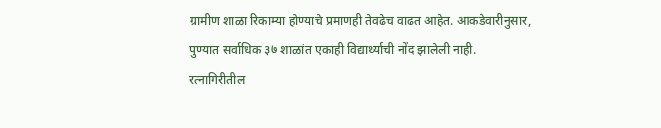ग्रामीण शाळा रिकाम्या होण्याचे प्रमाणही तेवढेच वाढत आहेत. आकडेवारीनुसार, पुण्यात सर्वाधिक ३७ शाळांत एकाही विद्यार्थ्याची नोंद झालेली नाही.
रत्नागिरीतील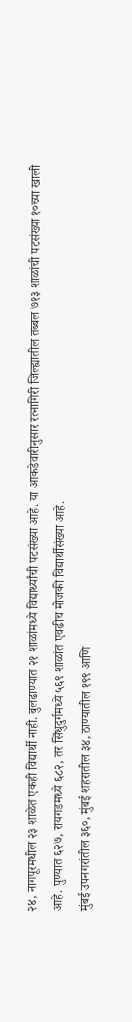२४, नागपूरमधील २३ शाळेत एकही विद्यार्थी नाही. बुलढाण्यात २१ शाळांमध्ये विद्यार्थ्यांची पटसंख्या आहे. या आकडेवारीनुसार रत्नागिरी जिल्ह्यातील तब्बल ७१३ शाळांची पटसंख्या १०च्या खाली आहे. पुण्यात ६२७, रायगडमध्ये ६८२, तर सिंधुदुर्गमध्ये ५६९ शाळांत एवढीच मोजकी विद्यार्थीसंख्या आहे.
मुंबई उपनगरांतील ३६०, मुंबई शहरातील ३४, ठाण्यातील १९९ आणि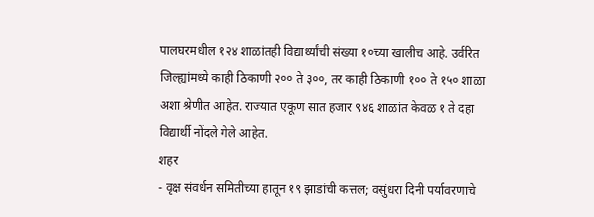पालघरमधील १२४ शाळांतही विद्यार्थ्यांची संख्या १०च्या खालीच आहे. उर्वरित जिल्ह्यांमध्ये काही ठिकाणी २०० ते ३००, तर काही ठिकाणी १०० ते १५० शाळा अशा श्रेणीत आहेत. राज्यात एकूण सात हजार ९४६ शाळांत केवळ १ ते दहा विद्यार्थी नोंदले गेले आहेत.
शहर
- वृक्ष संवर्धन समितीच्या हातून १९ झाडांची कत्तल; वसुंधरा दिनी पर्यावरणाचे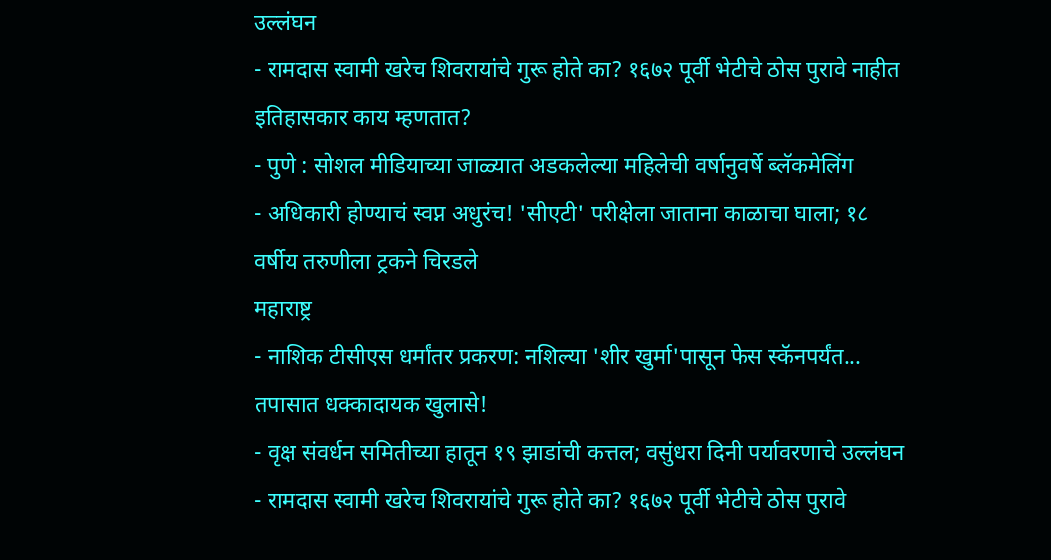उल्लंघन
- रामदास स्वामी खरेच शिवरायांचे गुरू होते का? १६७२ पूर्वी भेटीचे ठोस पुरावे नाहीत इतिहासकार काय म्हणतात?
- पुणे : सोशल मीडियाच्या जाळ्यात अडकलेल्या महिलेची वर्षानुवर्षे ब्लॅकमेलिंग
- अधिकारी होण्याचं स्वप्न अधुरंच! 'सीएटी' परीक्षेला जाताना काळाचा घाला; १८ वर्षीय तरुणीला ट्रकने चिरडले
महाराष्ट्र
- नाशिक टीसीएस धर्मांतर प्रकरण: नशिल्या 'शीर खुर्मा'पासून फेस स्कॅनपर्यंत... तपासात धक्कादायक खुलासे!
- वृक्ष संवर्धन समितीच्या हातून १९ झाडांची कत्तल; वसुंधरा दिनी पर्यावरणाचे उल्लंघन
- रामदास स्वामी खरेच शिवरायांचे गुरू होते का? १६७२ पूर्वी भेटीचे ठोस पुरावे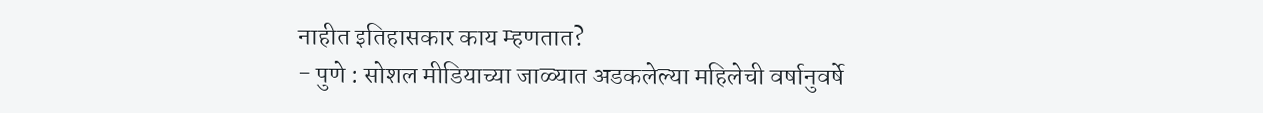नाहीत इतिहासकार काय म्हणतात?
- पुणे : सोशल मीडियाच्या जाळ्यात अडकलेल्या महिलेची वर्षानुवर्षे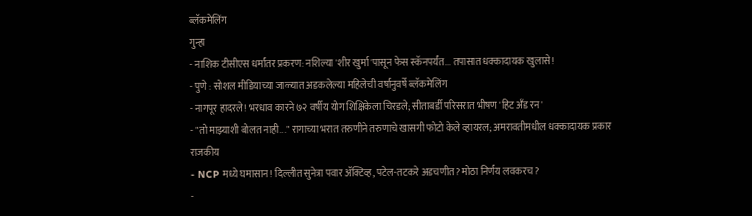ब्लॅकमेलिंग
गुन्हा
- नाशिक टीसीएस धर्मांतर प्रकरण: नशिल्या 'शीर खुर्मा'पासून फेस स्कॅनपर्यंत... तपासात धक्कादायक खुलासे!
- पुणे : सोशल मीडियाच्या जाळ्यात अडकलेल्या महिलेची वर्षानुवर्षे ब्लॅकमेलिंग
- नागपूर हादरले! भरधाव कारने ७२ वर्षीय योग शिक्षिकेला चिरडले; सीताबर्डी परिसरात भीषण 'हिट अँड रन'
- "तो माझ्याशी बोलत नाही..." रागाच्या भरात तरुणीने तरुणाचे खासगी फोटो केले व्हायरल; अमरावतीमधील धक्कादायक प्रकार
राजकीय
- NCP मध्ये घमासान! दिल्लीत सुनेत्रा पवार ॲक्टिव्ह, पटेल-तटकरे अडचणीत? मोठा निर्णय लवकरच?
-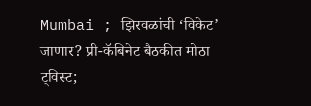Mumbai ; झिरवळांची ‘विकेट’ जाणार? प्री-कॅबिनेट बैठकीत मोठा ट्विस्ट;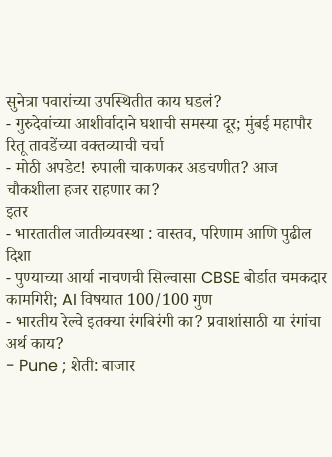सुनेत्रा पवारांच्या उपस्थितीत काय घडलं?
- गुरुदेवांच्या आशीर्वादाने घशाची समस्या दूर; मुंबई महापौर रितू तावडेंच्या वक्तव्याची चर्चा
- मोठी अपडेट! रुपाली चाकणकर अडचणीत? आज चौकशीला हजर राहणार का?
इतर
- भारतातील जातीव्यवस्था : वास्तव, परिणाम आणि पुढील दिशा
- पुण्याच्या आर्या नाचणची सिल्वासा CBSE बोर्डात चमकदार कामगिरी; AI विषयात 100/100 गुण
- भारतीय रेल्वे इतक्या रंगबिरंगी का? प्रवाशांसाठी या रंगांचा अर्थ काय?
- Pune ; शेती: बाजार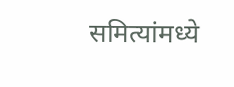समित्यांमध्ये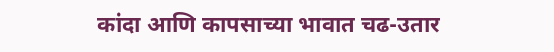कांदा आणि कापसाच्या भावात चढ-उतार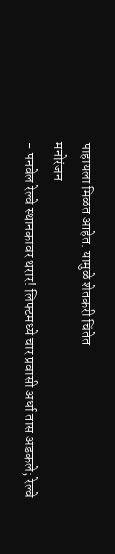पाहायला मिळत आहेत. यामुळे शेतकरी चिंतेत
मनोरंजन
- पनवेल रेल्वे स्थानकावर थरार! लिफ्टमध्ये चार प्रवासी अर्धा तास अडकले; रेल्वे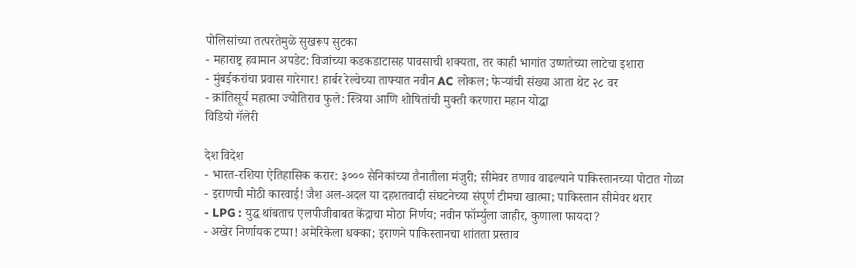पोलिसांच्या तत्परतेमुळे सुखरूप सुटका
- महाराष्ट्र हवामान अपडेट: विजांच्या कडकडाटासह पावसाची शक्यता, तर काही भागांत उष्णतेच्या लाटेचा इशारा
- मुंबईकरांचा प्रवास गारेगार! हार्बर रेल्वेच्या ताफ्यात नवीन AC लोकल; फेऱ्यांची संख्या आता थेट २८ वर
- क्रांतिसूर्य महात्मा ज्योतिराव फुले: स्त्रिया आणि शोषितांची मुक्ती करणारा महान योद्धा
विडियो गॅलेरी

देश विदेश
- भारत-रशिया ऐतिहासिक करार: ३००० सैनिकांच्या तैनातीला मंजुरी; सीमेवर तणाव वाढल्याने पाकिस्तानच्या पोटात गोळा
- इराणची मोठी कारवाई! जैश अल-अदल या दहशतवादी संघटनेच्या संपूर्ण टीमचा खात्मा; पाकिस्तान सीमेवर थरार
- LPG : युद्ध थांबताच एलपीजीबाबत केंद्राचा मोठा निर्णय; नवीन फॉर्म्युला जाहीर, कुणाला फायदा?
- अखेर निर्णायक टप्पा! अमेरिकेला धक्का; इराणने पाकिस्तानचा शांतता प्रस्ताव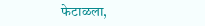फेटाळला,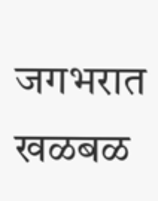जगभरात खळबळ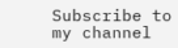Subscribe to my channel